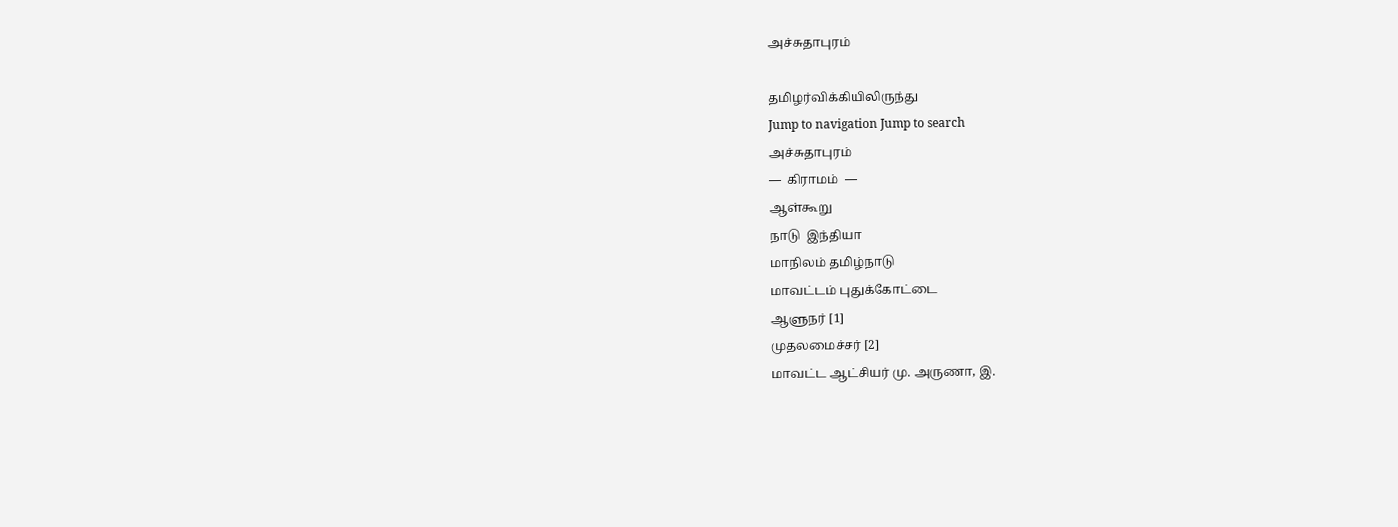அச்சுதாபுரம்

தமிழர்விக்கியிலிருந்து
Jump to navigation Jump to search
அச்சுதாபுரம்
—  கிராமம்  —
ஆள்கூறு
நாடு  இந்தியா
மாநிலம் தமிழ்நாடு
மாவட்டம் புதுக்கோட்டை
ஆளுநர் [1]
முதலமைச்சர் [2]
மாவட்ட ஆட்சியர் மு. அருணா, இ.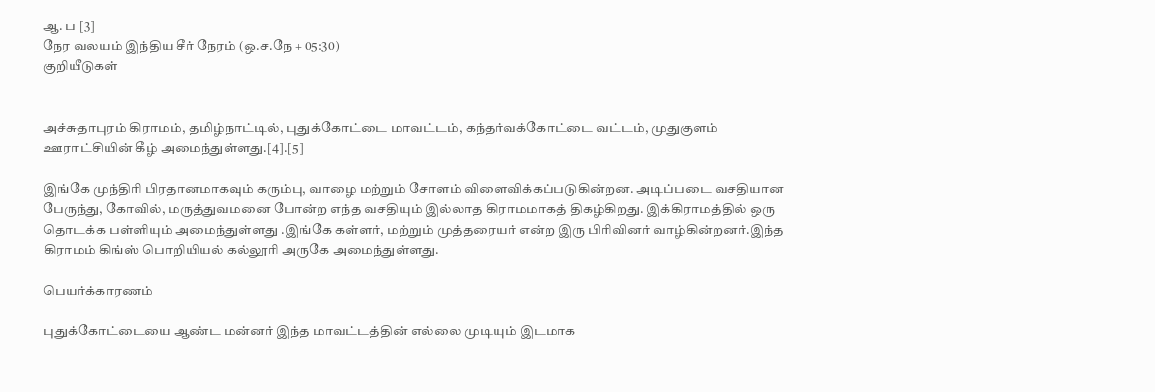ஆ. ப [3]
நேர வலயம் இந்திய சீர் நேரம் (ஒ.ச.நே + 05:30)
குறியீடுகள்


அச்சுதாபுரம் கிராமம், தமிழ்நாட்டில், புதுக்கோட்டை மாவட்டம், கந்தர்வக்கோட்டை வட்டம், முதுகுளம் ஊராட்சியின் கீழ் அமைந்துள்ளது.[4].[5]

இங்கே முந்திரி பிரதானமாகவும் கரும்பு, வாழை மற்றும் சோளம் விளைவிக்கப்படுகின்றன. அடிப்படை வசதியான பேருந்து, கோவில், மருத்துவமனை போன்ற எந்த வசதியும் இல்லாத கிராமமாகத் திகழ்கிறது. இக்கிராமத்தில் ஒரு தொடக்க பள்ளியும் அமைந்துள்ளது .இங்கே கள்ளர், மற்றும் முத்தரையர் என்ற இரு பிரிவினர் வாழ்கின்றனர்.இந்த கிராமம் கிங்ஸ் பொறியியல் கல்லூரி அருகே அமைந்துள்ளது.

பெயர்க்காரணம்

புதுக்கோட்டையை ஆண்ட மன்னர் இந்த மாவட்டத்தின் எல்லை முடியும் இடமாக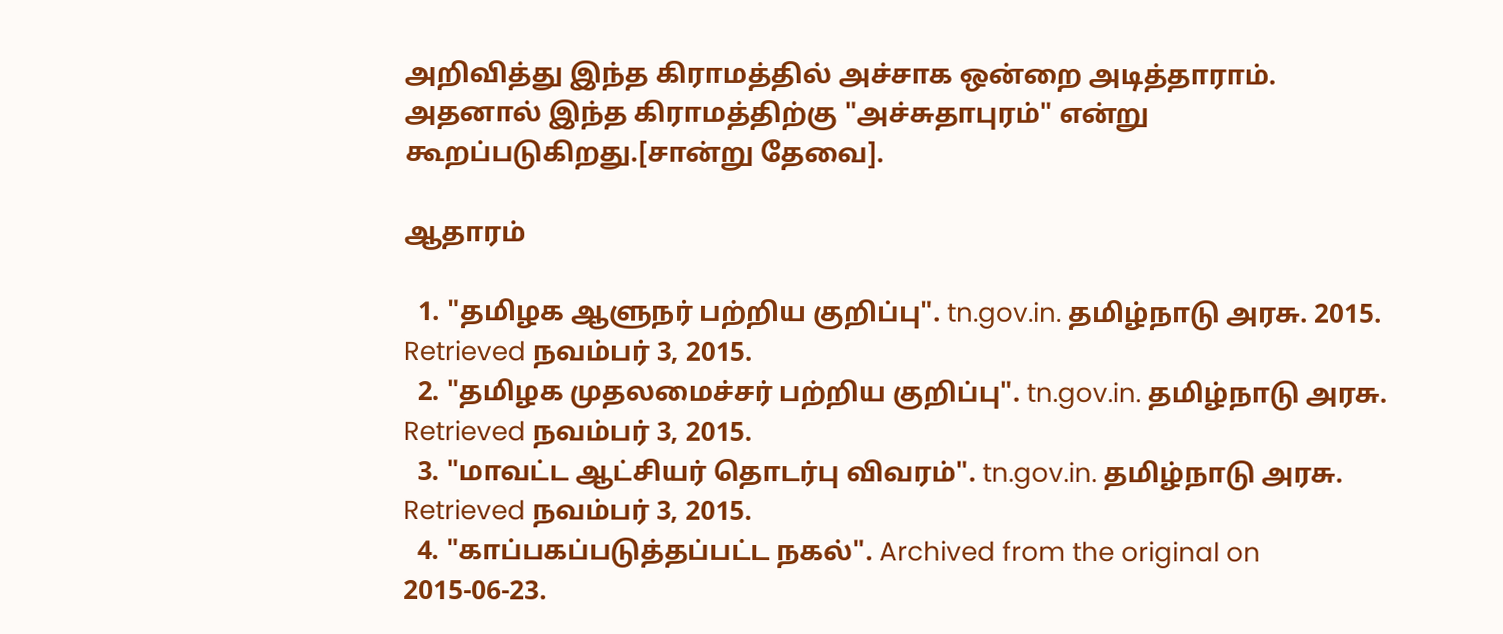அறிவித்து இந்த கிராமத்தில் அச்சாக ஒன்றை அடித்தாராம். அதனால் இந்த கிராமத்திற்கு "அச்சுதாபுரம்" என்று கூறப்படுகிறது.[சான்று தேவை].

ஆதாரம்

  1. "தமிழக ஆளுநர் பற்றிய குறிப்பு". tn.gov.in. தமிழ்நாடு அரசு. 2015. Retrieved நவம்பர் 3, 2015.
  2. "தமிழக முதலமைச்சர் பற்றிய குறிப்பு". tn.gov.in. தமிழ்நாடு அரசு. Retrieved நவம்பர் 3, 2015.
  3. "மாவட்ட ஆட்சியர் தொடர்பு விவரம்". tn.gov.in. தமிழ்நாடு அரசு. Retrieved நவம்பர் 3, 2015.
  4. "காப்பகப்படுத்தப்பட்ட நகல்". Archived from the original on 2015-06-23.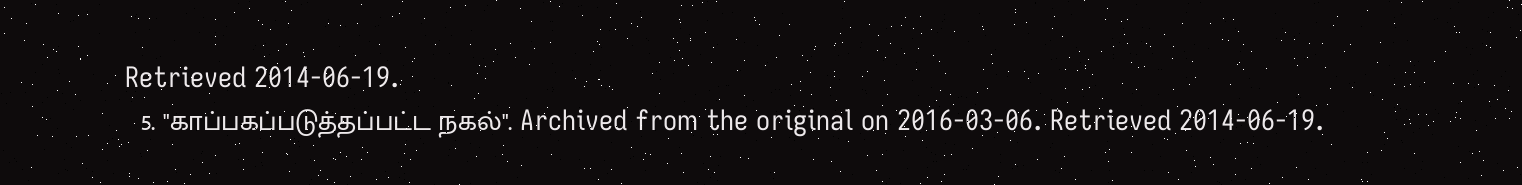Retrieved 2014-06-19.
  5. "காப்பகப்படுத்தப்பட்ட நகல்". Archived from the original on 2016-03-06. Retrieved 2014-06-19.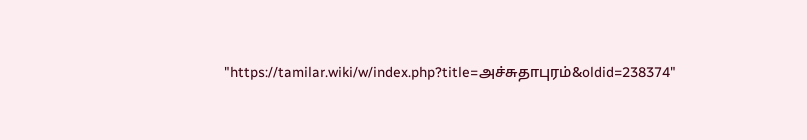"https://tamilar.wiki/w/index.php?title=அச்சுதாபுரம்&oldid=238374"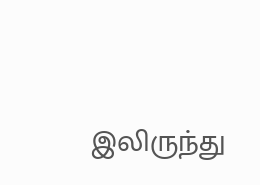இலிருந்து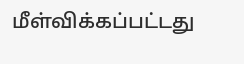மீள்விக்கப்பட்டது